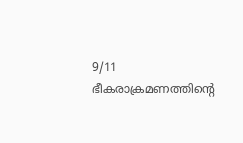9/11 ഭീകരാക്രമണത്തിന്റെ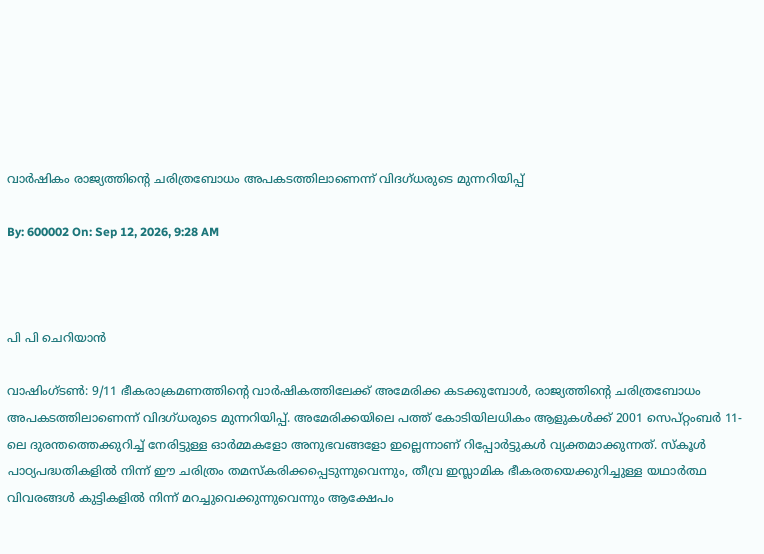വാര്‍ഷികം രാജ്യത്തിന്റെ ചരിത്രബോധം അപകടത്തിലാണെന്ന് വിദഗ്ധരുടെ മുന്നറിയിപ്പ്

By: 600002 On: Sep 12, 2026, 9:28 AM



പി പി ചെറിയാന്‍

വാഷിംഗ്ടണ്‍: 9/11 ഭീകരാക്രമണത്തിന്റെ വാര്‍ഷികത്തിലേക്ക് അമേരിക്ക കടക്കുമ്പോള്‍, രാജ്യത്തിന്റെ ചരിത്രബോധം അപകടത്തിലാണെന്ന് വിദഗ്ധരുടെ മുന്നറിയിപ്പ്. അമേരിക്കയിലെ പത്ത് കോടിയിലധികം ആളുകള്‍ക്ക് 2001 സെപ്റ്റംബര്‍ 11-ലെ ദുരന്തത്തെക്കുറിച്ച് നേരിട്ടുള്ള ഓര്‍മ്മകളോ അനുഭവങ്ങളോ ഇല്ലെന്നാണ് റിപ്പോര്‍ട്ടുകള്‍ വ്യക്തമാക്കുന്നത്. സ്‌കൂള്‍ പാഠ്യപദ്ധതികളില്‍ നിന്ന് ഈ ചരിത്രം തമസ്‌കരിക്കപ്പെടുന്നുവെന്നും, തീവ്ര ഇസ്ലാമിക ഭീകരതയെക്കുറിച്ചുള്ള യഥാര്‍ത്ഥ വിവരങ്ങള്‍ കുട്ടികളില്‍ നിന്ന് മറച്ചുവെക്കുന്നുവെന്നും ആക്ഷേപം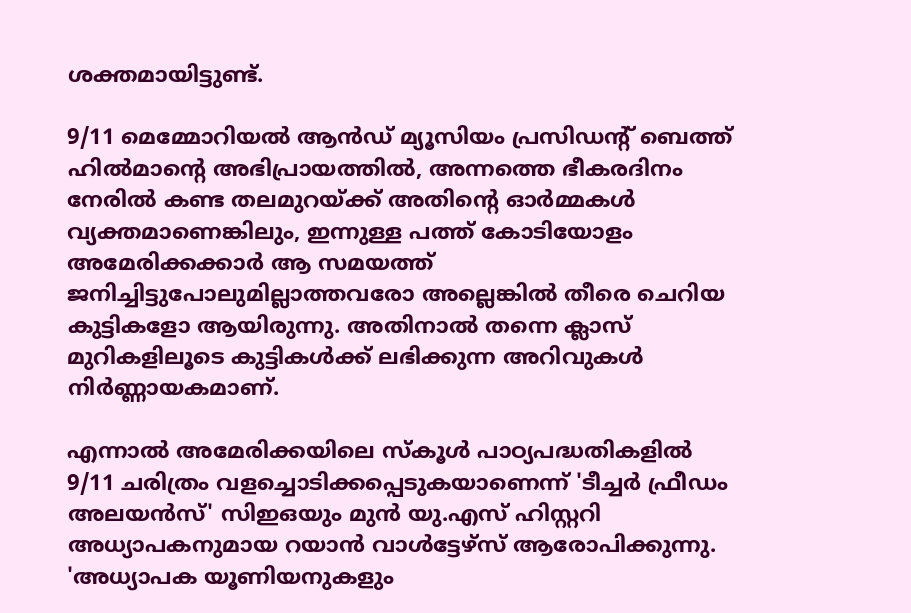ശക്തമായിട്ടുണ്ട്.

9/11 മെമ്മോറിയല്‍ ആന്‍ഡ് മ്യൂസിയം പ്രസിഡന്റ് ബെത്ത് ഹില്‍മാന്റെ അഭിപ്രായത്തില്‍, അന്നത്തെ ഭീകരദിനം നേരില്‍ കണ്ട തലമുറയ്ക്ക് അതിന്റെ ഓര്‍മ്മകള്‍ വ്യക്തമാണെങ്കിലും, ഇന്നുള്ള പത്ത് കോടിയോളം അമേരിക്കക്കാര്‍ ആ സമയത്ത് ജനിച്ചിട്ടുപോലുമില്ലാത്തവരോ അല്ലെങ്കില്‍ തീരെ ചെറിയ കുട്ടികളോ ആയിരുന്നു. അതിനാല്‍ തന്നെ ക്ലാസ് മുറികളിലൂടെ കുട്ടികള്‍ക്ക് ലഭിക്കുന്ന അറിവുകള്‍ നിര്‍ണ്ണായകമാണ്.

എന്നാല്‍ അമേരിക്കയിലെ സ്‌കൂള്‍ പാഠ്യപദ്ധതികളില്‍ 9/11 ചരിത്രം വളച്ചൊടിക്കപ്പെടുകയാണെന്ന് 'ടീച്ചര്‍ ഫ്രീഡം അലയന്‍സ്' സിഇഒയും മുന്‍ യു.എസ് ഹിസ്റ്ററി അധ്യാപകനുമായ റയാന്‍ വാള്‍ട്ടേഴ്‌സ് ആരോപിക്കുന്നു. 'അധ്യാപക യൂണിയനുകളും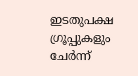ഇടതുപക്ഷ ഗ്രൂപ്പുകളും ചേര്‍ന്ന്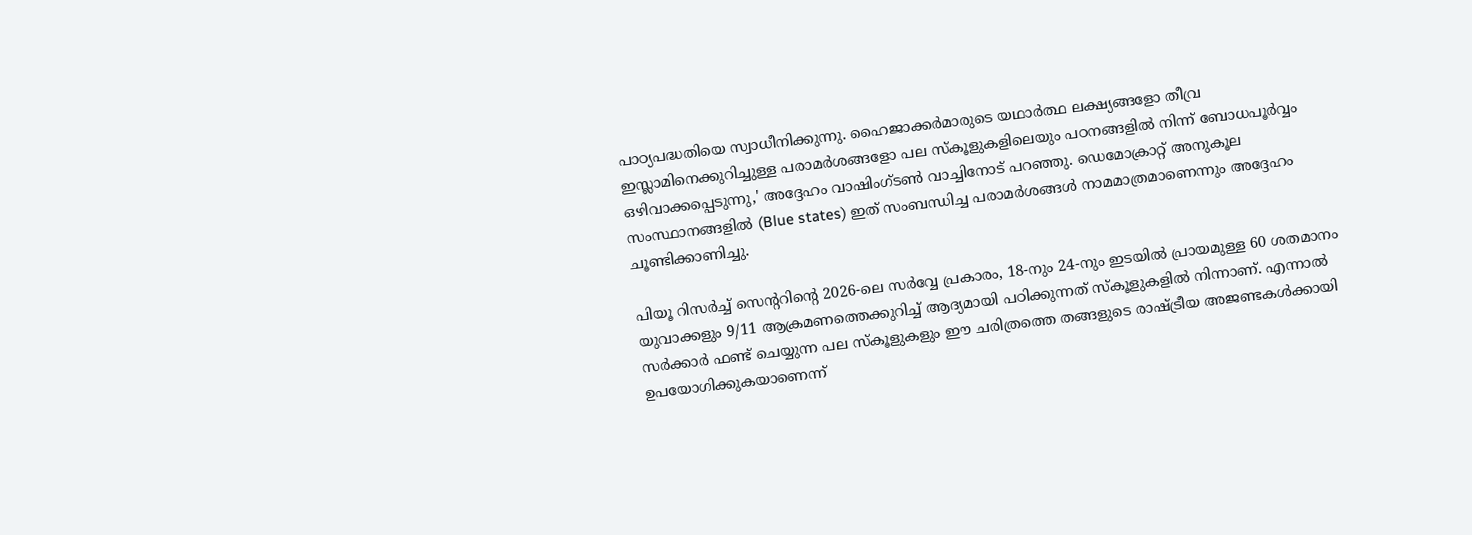പാഠ്യപദ്ധതിയെ സ്വാധീനിക്കുന്നു. ഹൈജാക്കര്‍മാരുടെ യഥാര്‍ത്ഥ ലക്ഷ്യങ്ങളോ തീവ്ര ഇസ്ലാമിനെക്കുറിച്ചുള്ള പരാമര്‍ശങ്ങളോ പല സ്‌കൂളുകളിലെയും പഠനങ്ങളില്‍ നിന്ന് ബോധപൂര്‍വ്വം ഒഴിവാക്കപ്പെടുന്നു,' അദ്ദേഹം വാഷിംഗ്ടണ്‍ വാച്ചിനോട് പറഞ്ഞു. ഡെമോക്രാറ്റ് അനുകൂല സംസ്ഥാനങ്ങളില്‍ (Blue states) ഇത് സംബന്ധിച്ച പരാമര്‍ശങ്ങള്‍ നാമമാത്രമാണെന്നും അദ്ദേഹം ചൂണ്ടിക്കാണിച്ചു.

പിയൂ റിസര്‍ച്ച് സെന്ററിന്റെ 2026-ലെ സര്‍വ്വേ പ്രകാരം, 18-നും 24-നും ഇടയില്‍ പ്രായമുള്ള 60 ശതമാനം യുവാക്കളും 9/11 ആക്രമണത്തെക്കുറിച്ച് ആദ്യമായി പഠിക്കുന്നത് സ്‌കൂളുകളില്‍ നിന്നാണ്. എന്നാല്‍ സര്‍ക്കാര്‍ ഫണ്ട് ചെയ്യുന്ന പല സ്‌കൂളുകളും ഈ ചരിത്രത്തെ തങ്ങളുടെ രാഷ്ട്രീയ അജണ്ടകള്‍ക്കായി ഉപയോഗിക്കുകയാണെന്ന്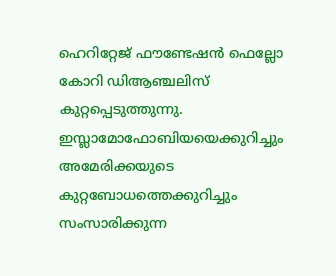ഹെറിറ്റേജ് ഫൗണ്ടേഷന്‍ ഫെല്ലോ കോറി ഡിആഞ്ചലിസ് കുറ്റപ്പെടുത്തുന്നു. ഇസ്ലാമോഫോബിയയെക്കുറിച്ചും അമേരിക്കയുടെ കുറ്റബോധത്തെക്കുറിച്ചും സംസാരിക്കുന്ന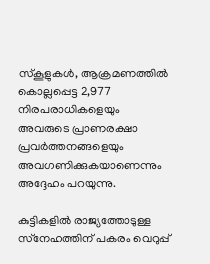സ്‌കൂളുകള്‍, ആക്രമണത്തില്‍ കൊല്ലപ്പെട്ട 2,977 നിരപരാധികളെയും അവരുടെ പ്രാണരക്ഷാ പ്രവര്‍ത്തനങ്ങളെയും അവഗണിക്കുകയാണെന്നും അദ്ദേഹം പറയുന്നു.

കുട്ടികളില്‍ രാജ്യത്തോടുള്ള സ്‌നേഹത്തിന് പകരം വെറുപ്പ്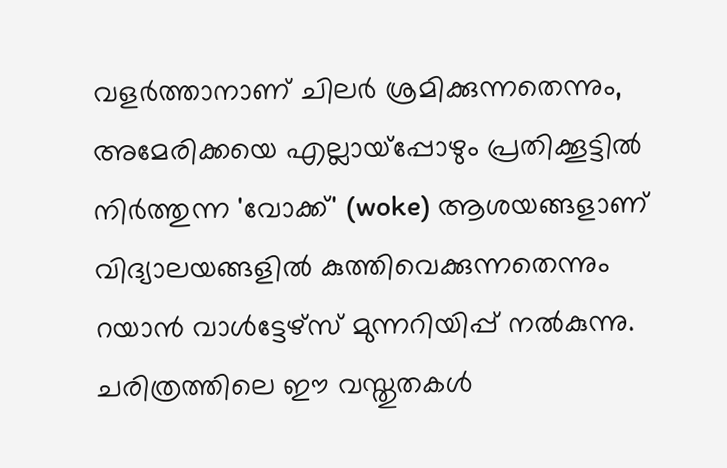വളര്‍ത്താനാണ് ചിലര്‍ ശ്രമിക്കുന്നതെന്നും, അമേരിക്കയെ എല്ലായ്‌പ്പോഴും പ്രതിക്കൂട്ടില്‍ നിര്‍ത്തുന്ന 'വോക്ക്' (woke) ആശയങ്ങളാണ് വിദ്യാലയങ്ങളില്‍ കുത്തിവെക്കുന്നതെന്നും റയാന്‍ വാള്‍ട്ടേഴ്‌സ് മുന്നറിയിപ്പ് നല്‍കുന്നു. ചരിത്രത്തിലെ ഈ വസ്തുതകള്‍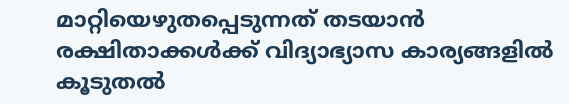മാറ്റിയെഴുതപ്പെടുന്നത് തടയാന്‍ രക്ഷിതാക്കള്‍ക്ക് വിദ്യാഭ്യാസ കാര്യങ്ങളില്‍ കൂടുതല്‍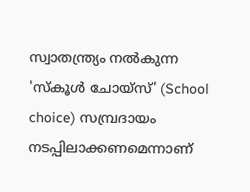സ്വാതന്ത്ര്യം നല്‍കുന്ന 'സ്‌കൂള്‍ ചോയ്‌സ്' (School choice) സമ്പ്രദായം നടപ്പിലാക്കണമെന്നാണ്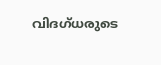വിദഗ്ധരുടെ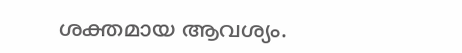ശക്തമായ ആവശ്യം.